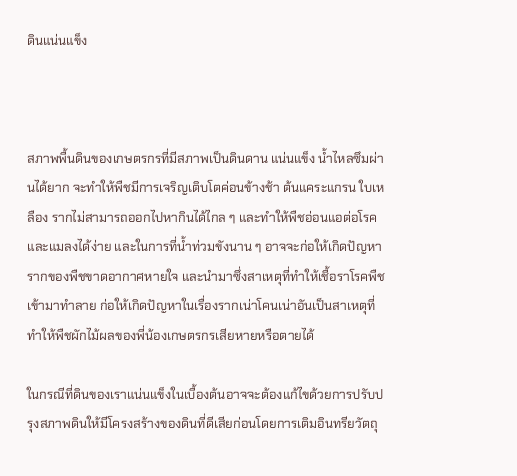ดินแน่นแข็ง



สภาพพื้นดินของเกษตรกรที่มีสภาพเป็นดินดาน แน่นแข็ง น้ำไหลซึมผ่านได้ยาก จะทำให้พืชมีการเจริญเติบโตค่อนข้างช้า ต้นแคระแกรน ใบเหลือง รากไม่สามารถออกไปหากินได้ไกล ๆ และทำให้พืชอ่อนแอต่อโรคและแมลงได้ง่าย และในการที่น้ำท่วมขังนาน ๆ อาจจะก่อให้เกิดปัญหารากของพืชขาดอากาศหายใจ และนำมาซึ่งสาเหตุที่ทำให้เชื้อราโรคพืชเข้ามาทำลาย ก่อให้เกิดปัญหาในเรื่องรากเน่าโคนเน่าอันเป็นสาเหตุที่ทำให้พืชผักไม้ผลของพี่น้องเกษตรกรเสียหายหรือตายได้

ในกรณีที่ดินของเราแน่นแข็งในเบื้องต้นอาจจะต้องแก้ไขด้วยการปรับปรุงสภาพดินให้มีโครงสร้างของดินที่ดีเสียก่อนโดยการเติมอินทรียวัตถุ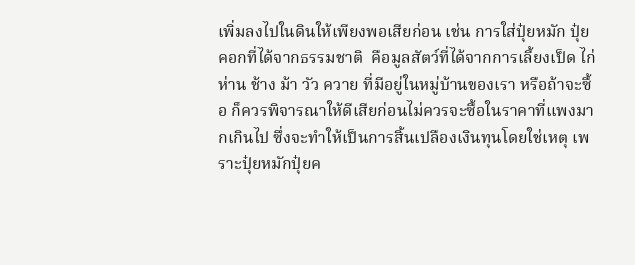เพิ่มลงไปในดินให้เพียงพอเสียก่อน เช่น การใส่ปุ๋ยหมัก ปุ๋ยคอกที่ได้จากธรรมชาติ  คือมูลสัตว์ที่ได้จากการเลี้ยงเป็ด ไก่ ห่าน ช้าง ม้า วัว ควาย ที่มีอยู่ในหมู่บ้านของเรา หรือถ้าจะซื้อ ก็ควรพิจารณาให้ดีเสียก่อนไม่ควรจะซื้อในราคาที่แพงมากเกินไป ซึ่งจะทำให้เป็นการสิ้นเปลืองเงินทุนโดยใช่เหตุ เพราะปุ๋ยหมักปุ๋ยค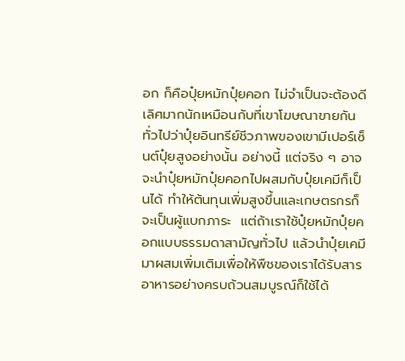อก ก็คือปุ๋ยหมักปุ๋ยคอก ไม่จำเป็นจะต้องดีเลิศมากนักเหมือนกับที่เขาโฆษณาขายกันทั่วไปว่าปุ๋ยอินทรีย์ชีวภาพของเขามีเปอร์เซ็นต์ปุ๋ยสูงอย่างนั้น อย่างนี้ แต่จริง ๆ อาจจะนำปุ๋ยหมักปุ๋ยคอกไปผสมกับปุ๋ยเคมีก็เป็นได้ ทำให้ต้นทุนเพิ่มสูงขึ้นและเกษตรกรก็จะเป็นผู้แบกภาระ  แต่ถ้าเราใช้ปุ๋ยหมักปุ๋ยคอกแบบธรรมดาสามัญทั่วไป แล้วนำปุ๋ยเคมี มาผสมเพิ่มเติมเพื่อให้พืชของเราได้รับสารอาหารอย่างครบถ้วนสมบูรณ์ก็ใช้ได้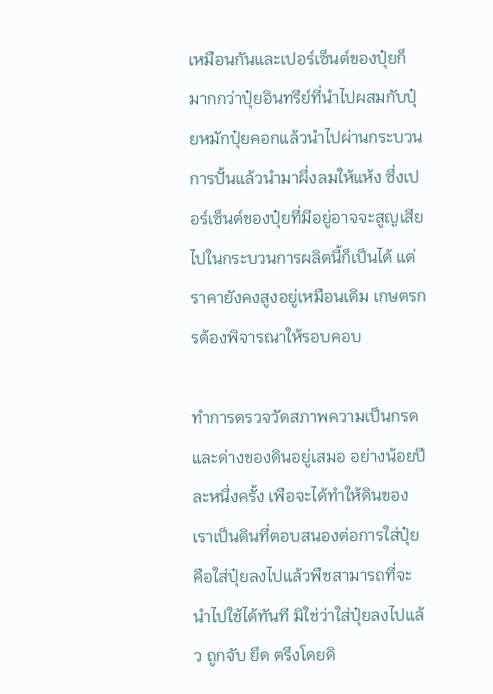เหมือนกันและเปอร์เซ็นต์ของปุ๋ยก็มากกว่าปุ๋ยอินทรีย์ที่นำไปผสมกับปุ๋ยหมักปุ๋ยคอกแล้วนำไปผ่านกระบวนการปั้นแล้วนำมาผึ่งลมให้แห้ง ซึ่งเปอร์เซ็นต์ของปุ๋ยที่มีอยู่อาจจะสูญเสียไปในกระบวนการผลิตนี้ก็เป็นได้ แต่ราคายังคงสูงอยู่เหมือนเดิม เกษตรกรต้องพิจารณาให้รอบคอบ

ทำการตรวจวัดสภาพความเป็นกรดและด่างของดินอยู่เสมอ อย่างน้อยปีละหนึ่งครั้ง เพือจะได้ทำให้ดินของเราเป็นดินที่ตอบสนองต่อการใส่ปุ๋ย คือใส่ปุ๋ยลงไปแล้วพืชสามารถที่จะนำไปใช้ได้ทันที มิใช่ว่าใส่ปุ๋ยลงไปแล้ว ถูกจับ ยึด ตรึงโดยดิ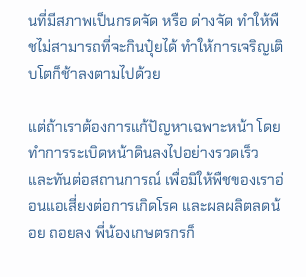นที่มีสภาพเป็นกรดจัด หรือ ด่างจัด ทำให้พืชไม่สามารถที่จะกินปุ๋ยได้ ทำให้การเจริญเติบโตก็ช้าลงตามไปด้วย

แต่ถ้าเราต้องการแก้ปัญหาเฉพาะหน้า โดยทำการระเบิดหน้าดินลงไปอย่างรวดเร็ว และทันต่อสถานการณ์ เพื่อมิให้พืชของเราอ่อนแอเสี่ยงต่อการเกิดโรค และผลผลิตลดน้อย ถอยลง พี่น้องเกษตรกรก็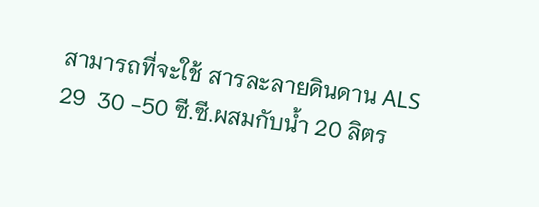สามารถที่จะใช้ สารละลายดินดาน ALS 29  30 -50 ซี.ซี.ผสมกับน้ำ 20 ลิตร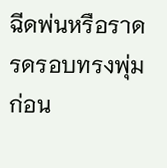ฉีดพ่นหรือราดรดรอบทรงพุ่ม  ก่อน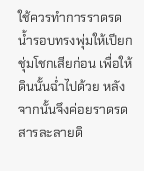ใช้ควรทำการราดรดน้ำรอบทรงพุ่มให้เปียกชุ่มโชกเสียก่อน เพื่อให้ดินนั้นฉ่ำไปด้วย หลังจากนั้นจึงค่อยราดรด สารละลายดิ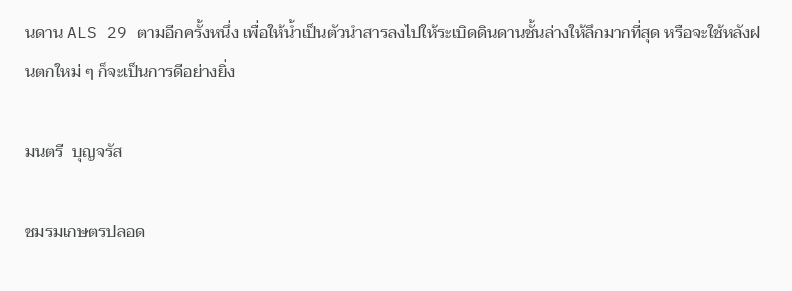นดาน ALS 29 ตามอีกครั้งหนึ่ง เพื่อให้น้ำเป็นตัวนำสารลงไปให้ระเบิดดินดานชั้นล่างให้ลึกมากที่สุด หรือจะใช้หลังฝนตกใหม่ ๆ ก็จะเป็นการดีอย่างยิ่ง

มนตรี  บุญจรัส

ชมรมเกษตรปลอด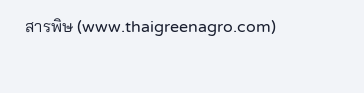สารพิษ (www.thaigreenagro.com)